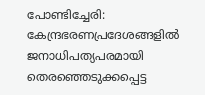പോണ്ടിച്ചേരി: കേന്ദ്രഭരണപ്രദേശങ്ങളില്‍ ജനാധിപത്യപരമായി തെരഞ്ഞെടുക്കപ്പെട്ട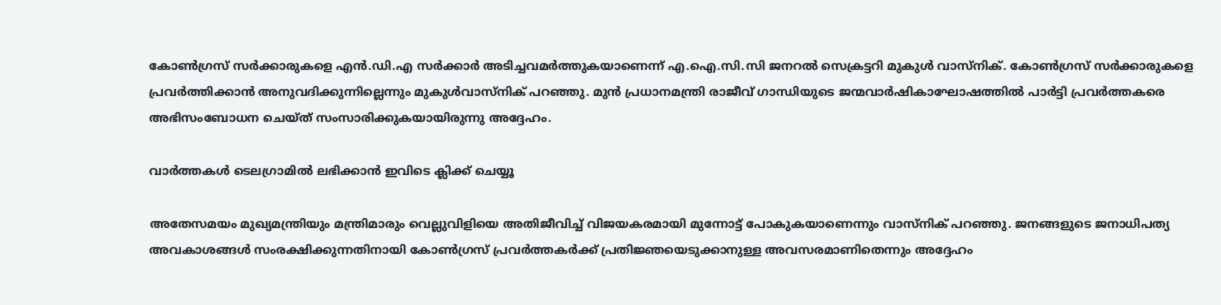കോണ്‍ഗ്രസ് സര്‍ക്കാരുകളെ എന്‍.ഡി.എ സര്‍ക്കാര്‍ അടിച്ചവമര്‍ത്തുകയാണെന്ന് എ.ഐ.സി.സി ജനറല്‍ സെക്രട്ടറി മുകുള്‍ വാസ്‌നിക്. കോണ്‍ഗ്രസ് സര്‍ക്കാരുകളെ പ്രവര്‍ത്തിക്കാന്‍ അനുവദിക്കുന്നില്ലെന്നും മുകുള്‍വാസ്‌നിക് പറഞ്ഞു. മുന്‍ പ്രധാനമന്ത്രി രാജീവ് ഗാന്ധിയുടെ ജന്മവാര്‍ഷികാഘോഷത്തില്‍ പാര്‍ട്ടി പ്രവര്‍ത്തകരെ അഭിസംബോധന ചെയ്ത് സംസാരിക്കുകയായിരുന്നു അദ്ദേഹം.

വാര്‍ത്തകള്‍ ടെലഗ്രാമില്‍ ലഭിക്കാന്‍ ഇവിടെ ക്ലിക്ക് ചെയ്യൂ

അതേസമയം മുഖ്യമന്ത്രിയും മന്ത്രിമാരും വെല്ലുവിളിയെ അതിജീവിച്ച് വിജയകരമായി മുന്നോട്ട് പോകുകയാണെന്നും വാസ്‌നിക് പറഞ്ഞു. ജനങ്ങളുടെ ജനാധിപത്യ അവകാശങ്ങള്‍ സംരക്ഷിക്കുന്നതിനായി കോണ്‍ഗ്രസ് പ്രവര്‍ത്തകര്‍ക്ക് പ്രതിജ്ഞയെടുക്കാനുള്ള അവസരമാണിതെന്നും അദ്ദേഹം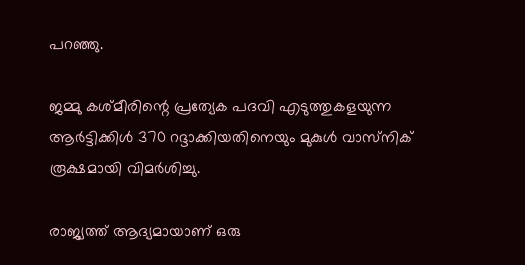പറഞ്ഞു.

ജമ്മു കശ്മീരിന്റെ പ്രത്യേക പദവി എടുത്തുകളയുന്ന ആര്‍ട്ടിക്കിള്‍ 370 റദ്ദാക്കിയതിനെയും മുകുള്‍ വാസ്‌നിക് രൂക്ഷമായി വിമര്‍ശിച്ചു.

രാജ്യത്ത് ആദ്യമായാണ് ഒരു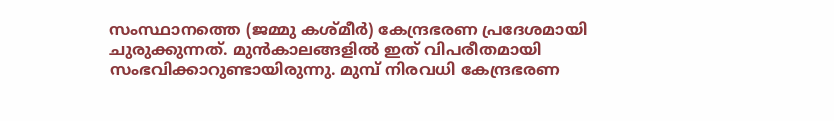സംസ്ഥാനത്തെ (ജമ്മു കശ്മീര്‍) കേന്ദ്രഭരണ പ്രദേശമായി ചുരുക്കുന്നത്. മുന്‍കാലങ്ങളില്‍ ഇത് വിപരീതമായി സംഭവിക്കാറുണ്ടായിരുന്നു. മുമ്പ് നിരവധി കേന്ദ്രഭരണ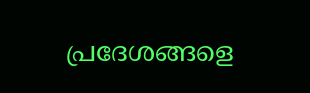പ്രദേശങ്ങളെ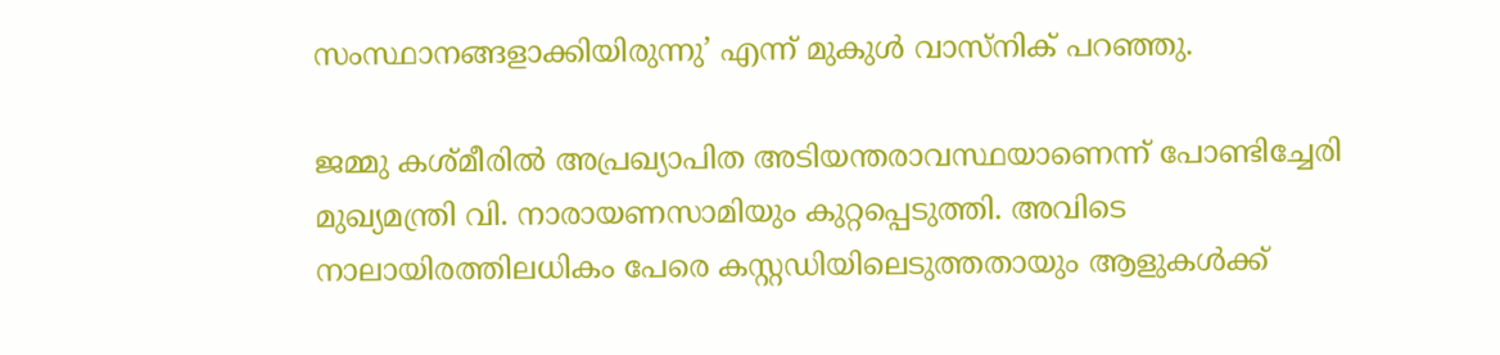സംസ്ഥാനങ്ങളാക്കിയിരുന്നു’ എന്ന് മുകുള്‍ വാസ്‌നിക് പറഞ്ഞു.

ജമ്മു കശ്മീരില്‍ അപ്രഖ്യാപിത അടിയന്തരാവസ്ഥയാണെന്ന് പോണ്ടിച്ചേരി മുഖ്യമന്ത്രി വി. നാരായണസാമിയും കുറ്റപ്പെടുത്തി. അവിടെ
നാലായിരത്തിലധികം പേരെ കസ്റ്റഡിയിലെടുത്തതായും ആളുകള്‍ക്ക്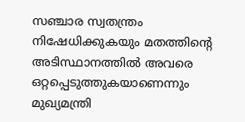സഞ്ചാര സ്വതന്ത്രം നിഷേധിക്കുകയും മതത്തിന്റെ അടിസ്ഥാനത്തില്‍ അവരെ ഒറ്റപ്പെടുത്തുകയാണെന്നും മുഖ്യമന്ത്രി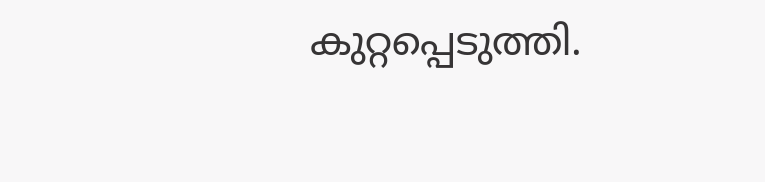കുറ്റപ്പെടുത്തി.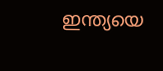ഇന്ത്യയെ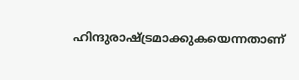ഹിന്ദുരാഷ്ട്രമാക്കുകയെന്നതാണ്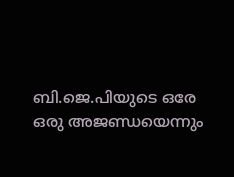ബി.ജെ.പിയുടെ ഒരേ ഒരു അജണ്ഡയെന്നും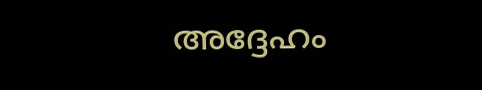അദ്ദേഹം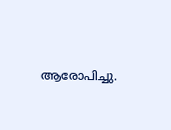ആരോപിച്ചു.